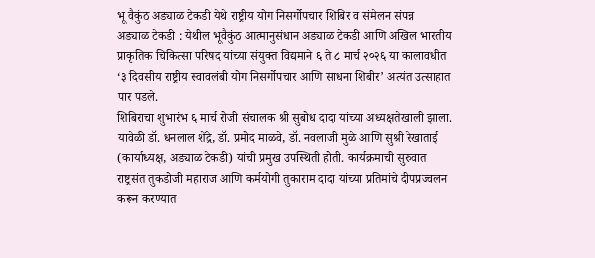भू वैकुंठ अड्याळ टेकडी येथे राष्ट्रीय योग निसर्गोपचार शिबिर व संमेलन संपन्न
अड्याळ टेकडी : येथील भूवैकुंठ आत्मानुसंधान अड्याळ टेकडी आणि अखिल भारतीय प्राकृतिक चिकित्सा परिषद यांच्या संयुक्त विद्यमाने ६ ते ८ मार्च २०२६ या कालावधीत ‘३ दिवसीय राष्ट्रीय स्वावलंबी योग निसर्गोपचार आणि साधना शिबीर’ अत्यंत उत्साहात पार पडले.
शिबिराचा शुभारंभ ६ मार्च रोजी संचालक श्री सुबोध दादा यांच्या अध्यक्षतेखाली झाला. यावेळी डॉ. धनलाल शेंद्रे, डॉ. प्रमोद माळवे, डॉ. नवलाजी मुळे आणि सुश्री रेखाताई (कार्याध्यक्ष, अड्याळ टेकडी) यांची प्रमुख उपस्थिती होती. कार्यक्रमाची सुरुवात राष्ट्रसंत तुकडोजी महाराज आणि कर्मयोगी तुकाराम दादा यांच्या प्रतिमांचे दीपप्रज्वलन करून करण्यात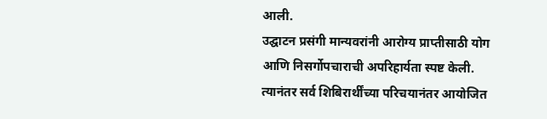आली.
उद्घाटन प्रसंगी मान्यवरांनी आरोग्य प्राप्तीसाठी योग आणि निसर्गोपचाराची अपरिहार्यता स्पष्ट केली. त्यानंतर सर्व शिबिरार्थींच्या परिचयानंतर आयोजित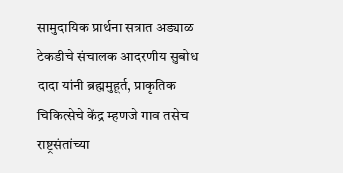सामुदायिक प्रार्थना सत्रात अड्याळ टेकडीचे संचालक आदरणीय सुबोध दादा यांनी ब्रह्ममुहूर्त, प्राकृतिक चिकित्सेचे केंद्र म्हणजे गाव तसेच राष्ट्रसंतांच्या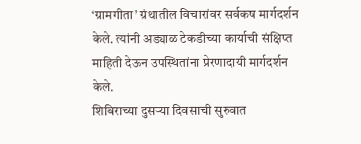‘ग्रामगीता’ ग्रंथातील विचारांवर सर्वकष मार्गदर्शन केले. त्यांनी अड्याळ टेकडीच्या कार्याची संक्षिप्त माहिती देऊन उपस्थितांना प्रेरणादायी मार्गदर्शन केले.
शिबिराच्या दुसऱ्या दिवसाची सुरुवात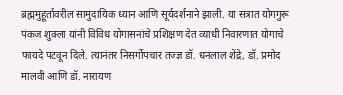ब्रह्ममुहूर्तावरील सामुदायिक ध्यान आणि सूर्यदर्शनाने झाली. या सत्रात योगगुरू पंकज शुक्ला यांनी विविध योगासनांचे प्रशिक्षण देत व्याधी निवारणात योगाचे फायदे पटवून दिले. त्यानंतर निसर्गोपचार तज्ज्ञ डॉ. धनलाल शेंद्रे, डॉ. प्रमोद मालवी आणि डॉ. नारायण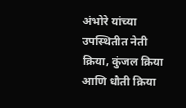अंभोरे यांच्या उपस्थितीत नेती क्रिया, कुंजल क्रिया आणि धौती क्रिया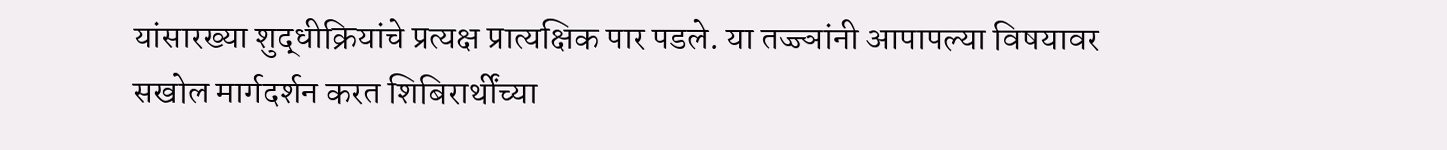यांसारख्या शुद्धीक्रियांचे प्रत्यक्ष प्रात्यक्षिक पार पडले. या तज्ज्ञांनी आपापल्या विषयावर सखोल मार्गदर्शन करत शिबिरार्थींच्या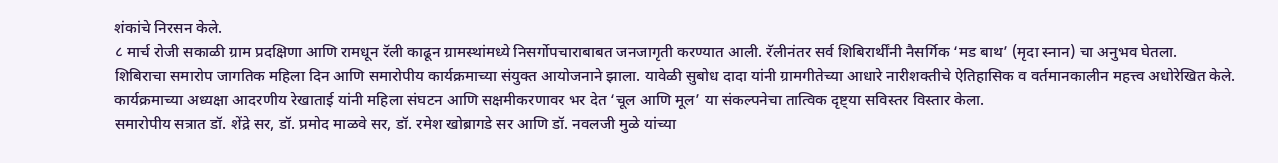शंकांचे निरसन केले.
८ मार्च रोजी सकाळी ग्राम प्रदक्षिणा आणि रामधून रॅली काढून ग्रामस्थांमध्ये निसर्गोपचाराबाबत जनजागृती करण्यात आली. रॅलीनंतर सर्व शिबिरार्थींनी नैसर्गिक ‘मड बाथ’ (मृदा स्नान) चा अनुभव घेतला.
शिबिराचा समारोप जागतिक महिला दिन आणि समारोपीय कार्यक्रमाच्या संयुक्त आयोजनाने झाला. यावेळी सुबोध दादा यांनी ग्रामगीतेच्या आधारे नारीशक्तीचे ऐतिहासिक व वर्तमानकालीन महत्त्व अधोरेखित केले.
कार्यक्रमाच्या अध्यक्षा आदरणीय रेखाताई यांनी महिला संघटन आणि सक्षमीकरणावर भर देत ‘चूल आणि मूल’ या संकल्पनेचा तात्विक दृष्ट्या सविस्तर विस्तार केला.
समारोपीय सत्रात डॉ. शेंद्रे सर, डॉ. प्रमोद माळवे सर, डॉ. रमेश खोब्रागडे सर आणि डॉ. नवलजी मुळे यांच्या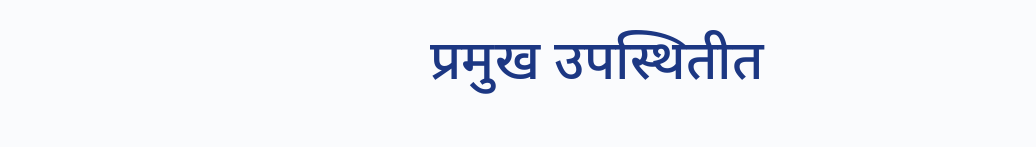प्रमुख उपस्थितीत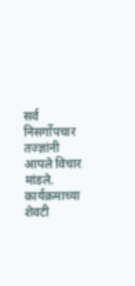सर्व निसर्गोपचार तज्ज्ञांनी आपले विचार मांडले. कार्यक्रमाच्या शेवटी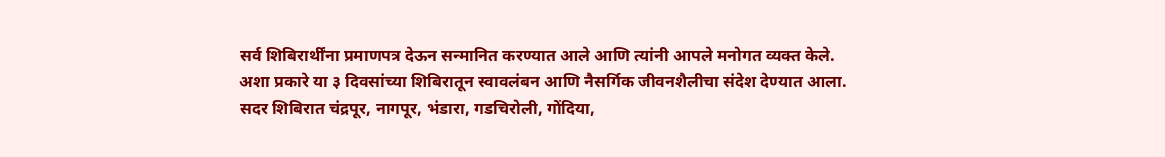सर्व शिबिरार्थींना प्रमाणपत्र देऊन सन्मानित करण्यात आले आणि त्यांनी आपले मनोगत व्यक्त केले.
अशा प्रकारे या ३ दिवसांच्या शिबिरातून स्वावलंबन आणि नैसर्गिक जीवनशैलीचा संदेश देण्यात आला.
सदर शिबिरात चंद्रपूर, नागपूर, भंडारा, गडचिरोली, गोंदिया,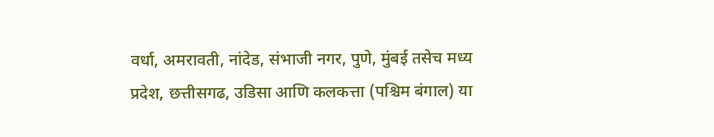वर्धा, अमरावती, नांदेड, संभाजी नगर, पुणे, मुंबई तसेच मध्य प्रदेश, छत्तीसगढ, उडिसा आणि कलकत्ता (पश्चिम बंगाल) या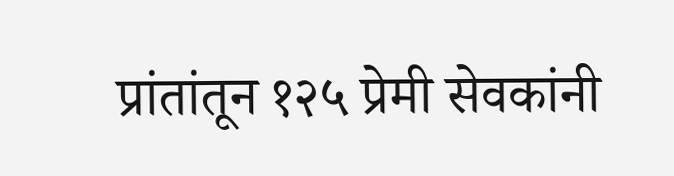प्रांतांतून १२५ प्रेमी सेवकांनी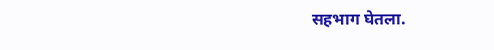सहभाग घेतला.